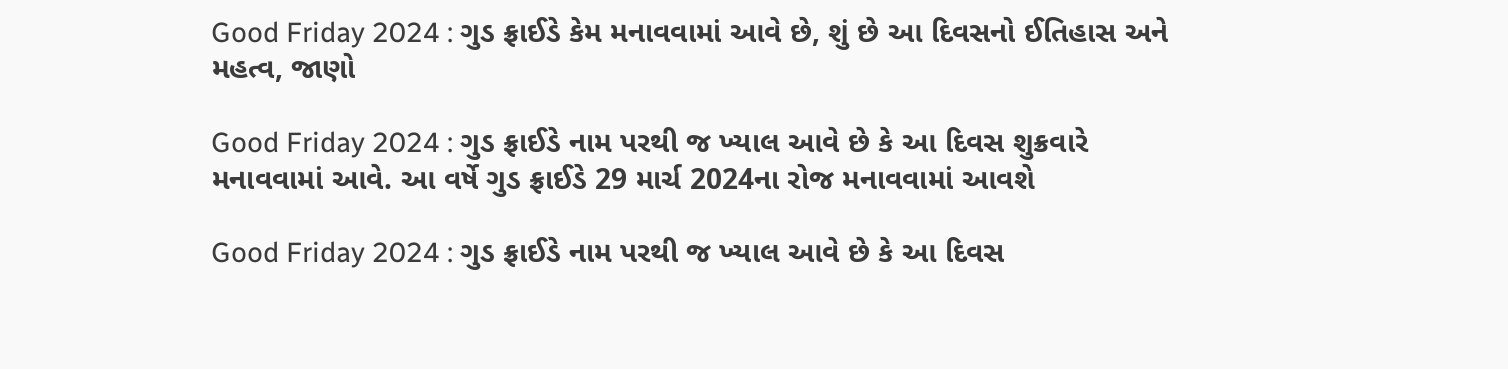Good Friday 2024 : ગુડ ફ્રાઈડે કેમ મનાવવામાં આવે છે, શું છે આ દિવસનો ઈતિહાસ અને મહત્વ, જાણો

Good Friday 2024 : ગુડ ફ્રાઈડે નામ પરથી જ ખ્યાલ આવે છે કે આ દિવસ શુક્રવારે મનાવવામાં આવે. આ વર્ષે ગુડ ફ્રાઈડે 29 માર્ચ 2024ના રોજ મનાવવામાં આવશે

Good Friday 2024 : ગુડ ફ્રાઈડે નામ પરથી જ ખ્યાલ આવે છે કે આ દિવસ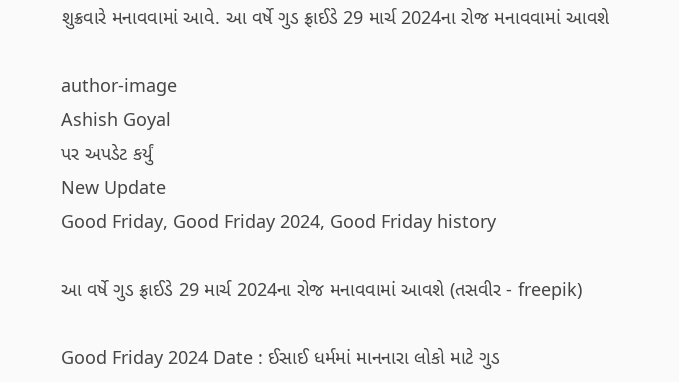શુક્રવારે મનાવવામાં આવે. આ વર્ષે ગુડ ફ્રાઈડે 29 માર્ચ 2024ના રોજ મનાવવામાં આવશે

author-image
Ashish Goyal
પર અપડેટ કર્યું
New Update
Good Friday, Good Friday 2024, Good Friday history

આ વર્ષે ગુડ ફ્રાઈડે 29 માર્ચ 2024ના રોજ મનાવવામાં આવશે (તસવીર - freepik)

Good Friday 2024 Date : ઈસાઈ ધર્મમાં માનનારા લોકો માટે ગુડ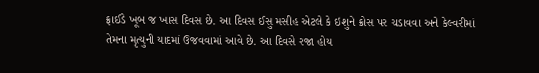ફ્રાઈડે ખૂબ જ ખાસ દિવસ છે. આ દિવસ ઈસુ મસીહ એટલે કે ઇશુને ક્રોસ પર ચડાવવા અને કેલ્વરીમાં તેમના મૃત્યુની યાદમાં ઉજવવામાં આવે છે. આ દિવસે રજા હોય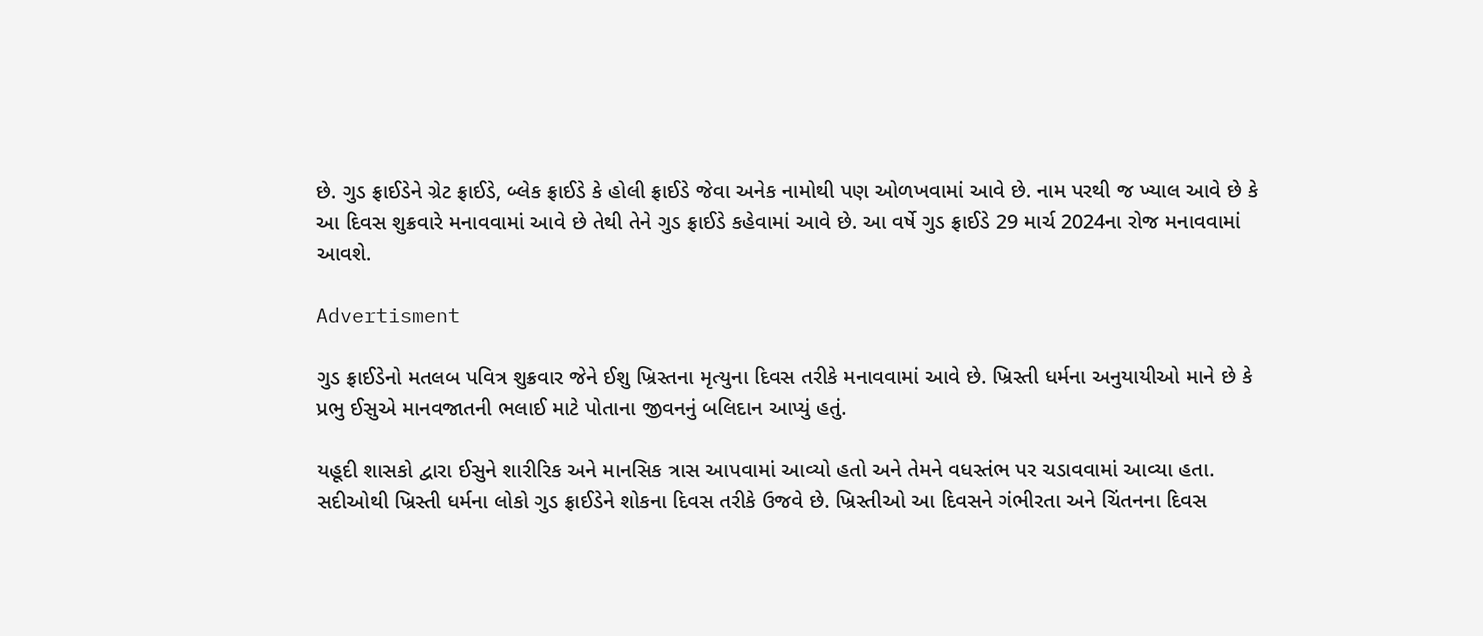છે. ગુડ ફ્રાઈડેને ગ્રેટ ફ્રાઈડે, બ્લેક ફ્રાઈડે કે હોલી ફ્રાઈડે જેવા અનેક નામોથી પણ ઓળખવામાં આવે છે. નામ પરથી જ ખ્યાલ આવે છે કે આ દિવસ શુક્રવારે મનાવવામાં આવે છે તેથી તેને ગુડ ફ્રાઈડે કહેવામાં આવે છે. આ વર્ષે ગુડ ફ્રાઈડે 29 માર્ચ 2024ના રોજ મનાવવામાં આવશે.

Advertisment

ગુડ ફ્રાઈડેનો મતલબ પવિત્ર શુક્રવાર જેને ઈશુ ખ્રિસ્તના મૃત્યુના દિવસ તરીકે મનાવવામાં આવે છે. ખ્રિસ્તી ધર્મના અનુયાયીઓ માને છે કે પ્રભુ ઈસુએ માનવજાતની ભલાઈ માટે પોતાના જીવનનું બલિદાન આપ્યું હતું.

યહૂદી શાસકો દ્વારા ઈસુને શારીરિક અને માનસિક ત્રાસ આપવામાં આવ્યો હતો અને તેમને વધસ્તંભ પર ચડાવવામાં આવ્યા હતા. સદીઓથી ખ્રિસ્તી ધર્મના લોકો ગુડ ફ્રાઈડેને શોકના દિવસ તરીકે ઉજવે છે. ખ્રિસ્તીઓ આ દિવસને ગંભીરતા અને ચિંતનના દિવસ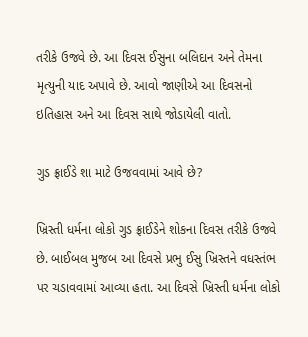તરીકે ઉજવે છે. આ દિવસ ઈસુના બલિદાન અને તેમના મૃત્યુની યાદ અપાવે છે. આવો જાણીએ આ દિવસનો ઇતિહાસ અને આ દિવસ સાથે જોડાયેલી વાતો.

ગુડ ફ્રાઈડે શા માટે ઉજવવામાં આવે છે?

ખ્રિસ્તી ધર્મના લોકો ગુડ ફ્રાઈડેને શોકના દિવસ તરીકે ઉજવે છે. બાઈબલ મુજબ આ દિવસે પ્રભુ ઈસુ ખ્રિસ્તને વધસ્તંભ પર ચડાવવામાં આવ્યા હતા. આ દિવસે ખ્રિસ્તી ધર્મના લોકો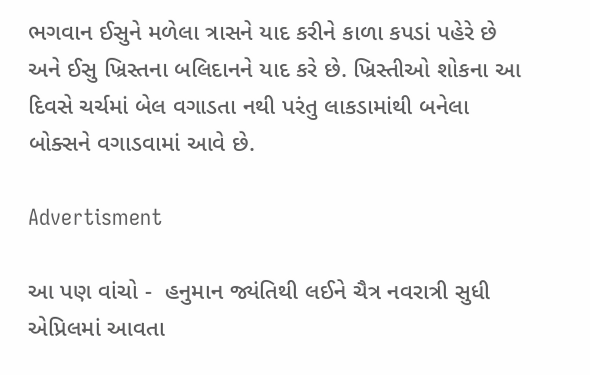ભગવાન ઈસુને મળેલા ત્રાસને યાદ કરીને કાળા કપડાં પહેરે છે અને ઈસુ ખ્રિસ્તના બલિદાનને યાદ કરે છે. ખ્રિસ્તીઓ શોકના આ દિવસે ચર્ચમાં બેલ વગાડતા નથી પરંતુ લાકડામાંથી બનેલા બોક્સને વગાડવામાં આવે છે.

Advertisment

આ પણ વાંચો -  હનુમાન જ્યંતિથી લઈને ચૈત્ર નવરાત્રી સુધી એપ્રિલમાં આવતા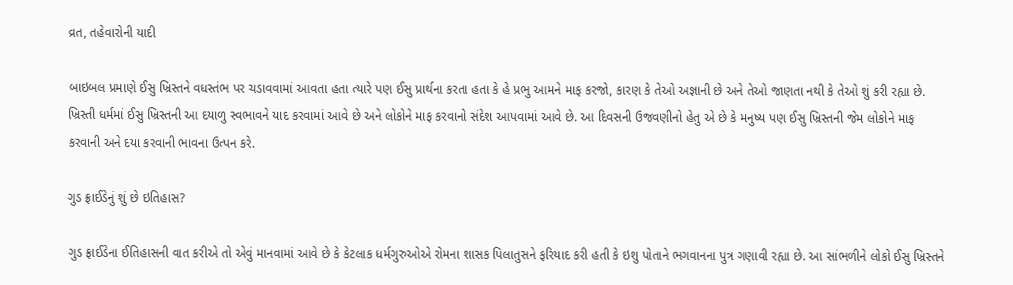વ્રત, તહેવારોની યાદી

બાઇબલ પ્રમાણે ઈસુ ખ્રિસ્તને વધસ્તંભ પર ચડાવવામાં આવતા હતા ત્યારે પણ ઈસુ પ્રાર્થના કરતા હતા કે હે પ્રભુ આમને માફ કરજો, કારણ કે તેઓ અજ્ઞાની છે અને તેઓ જાણતા નથી કે તેઓ શું કરી રહ્યા છે. ખ્રિસ્તી ધર્મમાં ઈસુ ખ્રિસ્તની આ દયાળુ સ્વભાવને યાદ કરવામાં આવે છે અને લોકોને માફ કરવાનો સંદેશ આપવામાં આવે છે. આ દિવસની ઉજવણીનો હેતુ એ છે કે મનુષ્ય પણ ઈસુ ખ્રિસ્તની જેમ લોકોને માફ કરવાની અને દયા કરવાની ભાવના ઉત્પન કરે.

ગુડ ફ્રાઈડેનું શું છે ઇતિહાસ?

ગુડ ફ્રાઈડેના ઈતિહાસની વાત કરીએ તો એવું માનવામાં આવે છે કે કેટલાક ધર્મગુરુઓએ રોમના શાસક પિલાતુસને ફરિયાદ કરી હતી કે ઇશુ પોતાને ભગવાનના પુત્ર ગણાવી રહ્યા છે. આ સાંભળીને લોકો ઈસુ ખ્રિસ્તને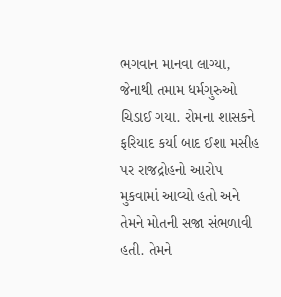ભગવાન માનવા લાગ્યા, જેનાથી તમામ ધર્મગુરુઓ ચિડાઈ ગયા. રોમના શાસકને ફરિયાદ કર્યા બાદ ઈશા મસીહ પર રાજદ્રોહનો આરોપ મુકવામાં આવ્યો હતો અને તેમને મોતની સજા સંભળાવી હતી. તેમને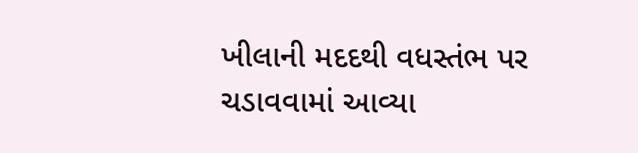ખીલાની મદદથી વધસ્તંભ પર ચડાવવામાં આવ્યા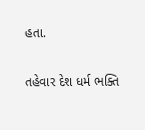હતા.

તહેવાર દેશ ધર્મ ભક્તિ